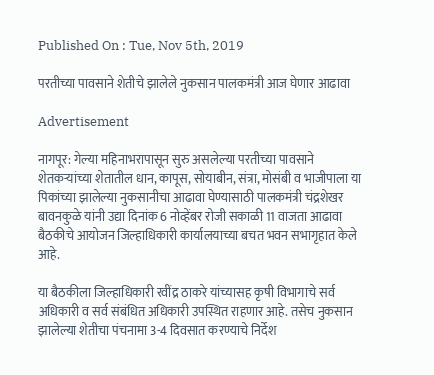Published On : Tue, Nov 5th, 2019

परतीच्या पावसाने शेतीचे झालेले नुकसान पालकमंत्री आज घेणार आढावा

Advertisement

नागपूर: गेल्या महिनाभरापासून सुरु असलेल्या परतीच्या पावसाने शेतकर्‍यांच्या शेतातील धान, कापूस, सोयाबीन, संत्रा, मोसंबी व भाजीपाला या पिकांच्या झालेल्या नुकसानीचा आढावा घेण्यासाठी पालकमंत्री चंद्रशेखर बावनकुळे यांनी उद्या दिनांक 6 नोव्हेंबर रोजी सकाळी 11 वाजता आढावा बैठकीचे आयोजन जिल्हाधिकारी कार्यालयाच्या बचत भवन सभागृहात केले आहे.

या बैठकीला जिल्हाधिकारी रवींद्र ठाकरे यांच्यासह कृषी विभागाचे सर्व अधिकारी व सर्व संबंधित अधिकारी उपस्थित राहणार आहे. तसेच नुकसान झालेल्या शेतीचा पंचनामा 3-4 दिवसात करण्याचे निर्देश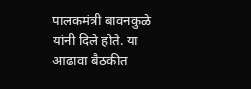पालकमंत्री बावनकुळे यांनी दिले होते. या आढावा बैठकीत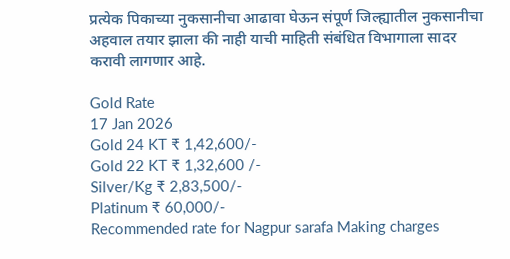प्रत्येक पिकाच्या नुकसानीचा आढावा घेऊन संपूर्ण जिल्ह्यातील नुकसानीचा अहवाल तयार झाला की नाही याची माहिती संबंधित विभागाला सादर करावी लागणार आहे.

Gold Rate
17 Jan 2026
Gold 24 KT ₹ 1,42,600/-
Gold 22 KT ₹ 1,32,600 /-
Silver/Kg ₹ 2,83,500/-
Platinum ₹ 60,000/-
Recommended rate for Nagpur sarafa Making charges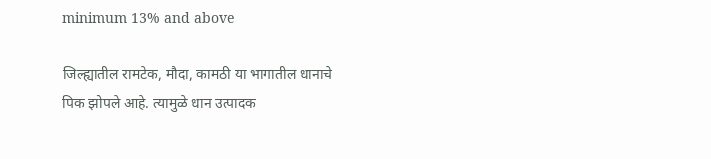minimum 13% and above

जिल्ह्यातील रामटेक, मौदा, कामठी या भागातील धानाचे पिक झोपले आहे. त्यामुळे धान उत्पादक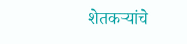शेतकर्‍यांचे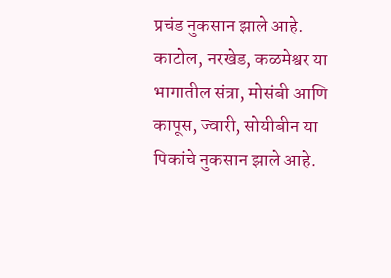प्रचंड नुकसान झाले आहे. काटोल, नरखेड, कळमेश्वर या भागातील संत्रा, मोसंबी आणि कापूस, ज्वारी, सोयीबीन या पिकांचे नुकसान झाले आहे.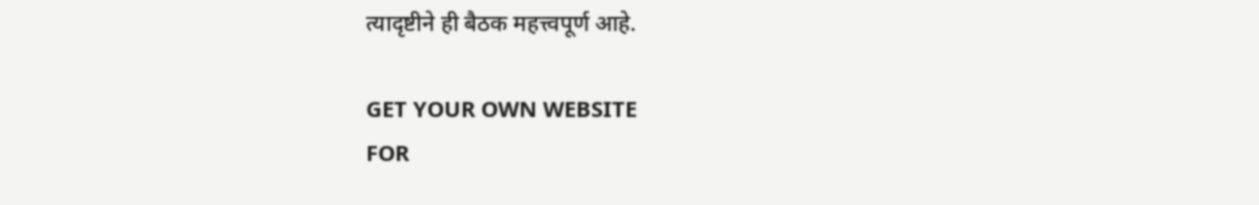त्यादृष्टीने ही बैठक महत्त्वपूर्ण आहे.

GET YOUR OWN WEBSITE
FOR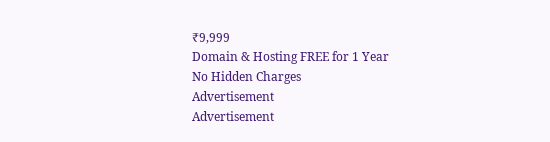₹9,999
Domain & Hosting FREE for 1 Year
No Hidden Charges
Advertisement
Advertisement